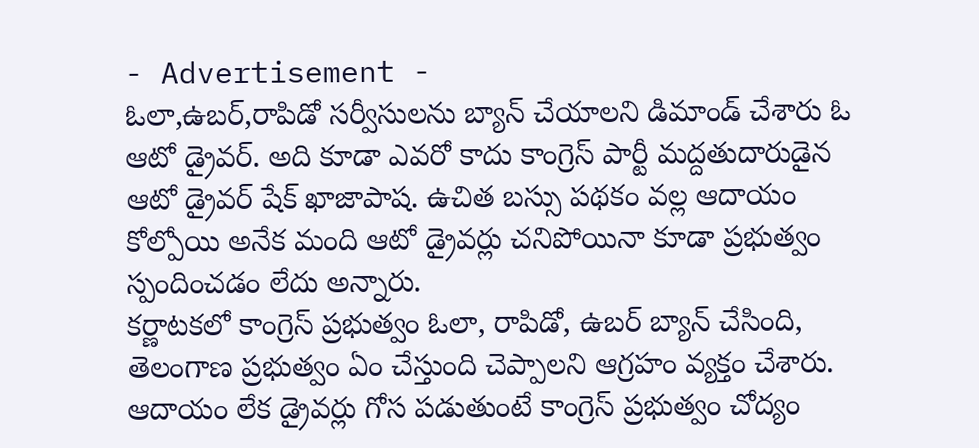- Advertisement -
ఓలా,ఉబర్,రాపిడో సర్వీసులను బ్యాన్ చేయాలని డిమాండ్ చేశారు ఓ ఆటో డ్రైవర్. అది కూడా ఎవరో కాదు కాంగ్రెస్ పార్టీ మద్దతుదారుడైన ఆటో డ్రైవర్ షేక్ ఖాజాపాష. ఉచిత బస్సు పథకం వల్ల ఆదాయం కోల్పోయి అనేక మంది ఆటో డ్రైవర్లు చనిపోయినా కూడా ప్రభుత్వం స్పందించడం లేదు అన్నారు.
కర్ణాటకలో కాంగ్రెస్ ప్రభుత్వం ఓలా, రాపిడో, ఉబర్ బ్యాన్ చేసింది, తెలంగాణ ప్రభుత్వం ఏం చేస్తుంది చెప్పాలని ఆగ్రహం వ్యక్తం చేశారు. ఆదాయం లేక డ్రైవర్లు గోస పడుతుంటే కాంగ్రెస్ ప్రభుత్వం చోద్యం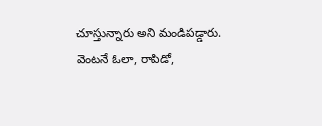చూస్తున్నారు అని మండిపడ్డారు.
వెంటనే ఓలా, రాపిడో,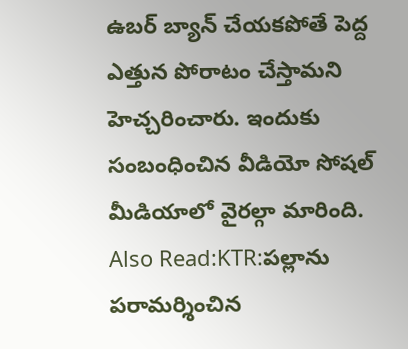ఉబర్ బ్యాన్ చేయకపోతే పెద్ద ఎత్తున పోరాటం చేస్తామని హెచ్చరించారు. ఇందుకు సంబంధించిన వీడియో సోషల్ మీడియాలో వైరల్గా మారింది.
Also Read:KTR:పల్లాను పరామర్శించిన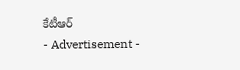కేటీఆర్
- Advertisement -